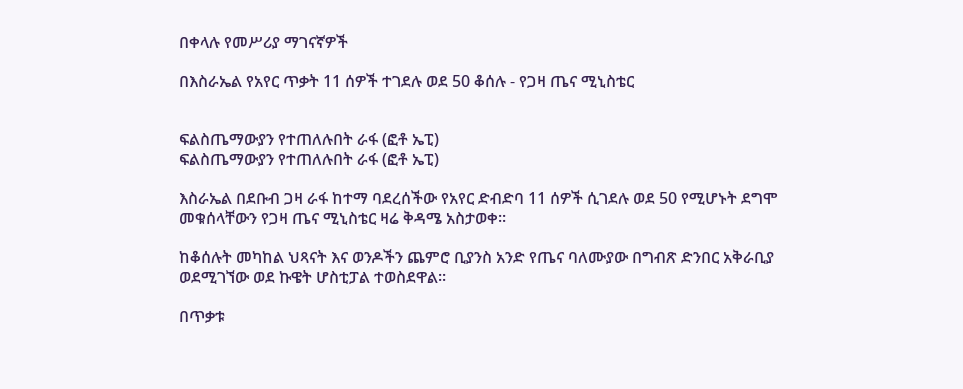በቀላሉ የመሥሪያ ማገናኛዎች

በእስራኤል የአየር ጥቃት 11 ሰዎች ተገደሉ ወደ 50 ቆሰሉ - የጋዛ ጤና ሚኒስቴር


ፍልስጤማውያን የተጠለሉበት ራፋ (ፎቶ ኤፒ)
ፍልስጤማውያን የተጠለሉበት ራፋ (ፎቶ ኤፒ)

እስራኤል በደቡብ ጋዛ ራፋ ከተማ ባደረሰችው የአየር ድብድባ 11 ሰዎች ሲገደሉ ወደ 50 የሚሆኑት ደግሞ መቁሰላቸውን የጋዛ ጤና ሚኒስቴር ዛሬ ቅዳሜ አስታወቀ፡፡

ከቆሰሉት መካከል ህጻናት እና ወንዶችን ጨምሮ ቢያንስ አንድ የጤና ባለሙያው በግብጽ ድንበር አቅራቢያ ወደሚገኘው ወደ ኩዌት ሆስቲፓል ተወስደዋል፡፡

በጥቃቱ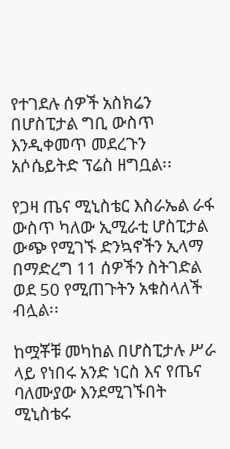የተገደሉ ሰዎች አስክሬን በሆስፒታል ግቢ ውስጥ እንዲቀመጥ መደረጉን አሶሴይትድ ፕሬስ ዘግቧል፡፡

የጋዛ ጤና ሚኒስቴር እስራኤል ራፋ ውስጥ ካለው ኢሚራቲ ሆስፒታል ውጭ የሚገኙ ድንኳኖችን ኢላማ በማድረግ 11 ሰዎችን ስትገድል ወደ 50 የሚጠጉትን አቁስላለች ብሏል፡፡

ከሟቾቹ መካከል በሆስፒታሉ ሥራ ላይ የነበሩ አንድ ነርስ እና የጤና ባለሙያው እንደሚገኙበት ሚኒስቴሩ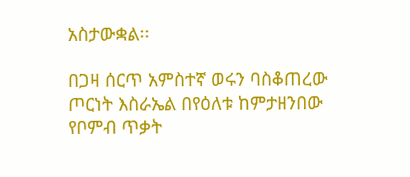አስታውቋል፡፡

በጋዛ ሰርጥ አምስተኛ ወሩን ባስቆጠረው ጦርነት እስራኤል በየዕለቱ ከምታዘንበው የቦምብ ጥቃት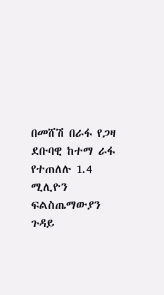በመሸሽ በራፋ የጋዛ ደቡባዊ ከተማ ራፋ የተጠለሉ 1.4 ሚሊዮን ፍልስጤማውያን ጉዳይ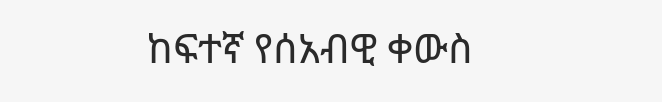ከፍተኛ የሰአብዊ ቀውስ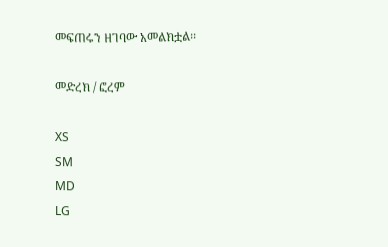መፍጠሩን ዘገባው አመልክቷል፡፡

መድረክ / ፎረም

XS
SM
MD
LG